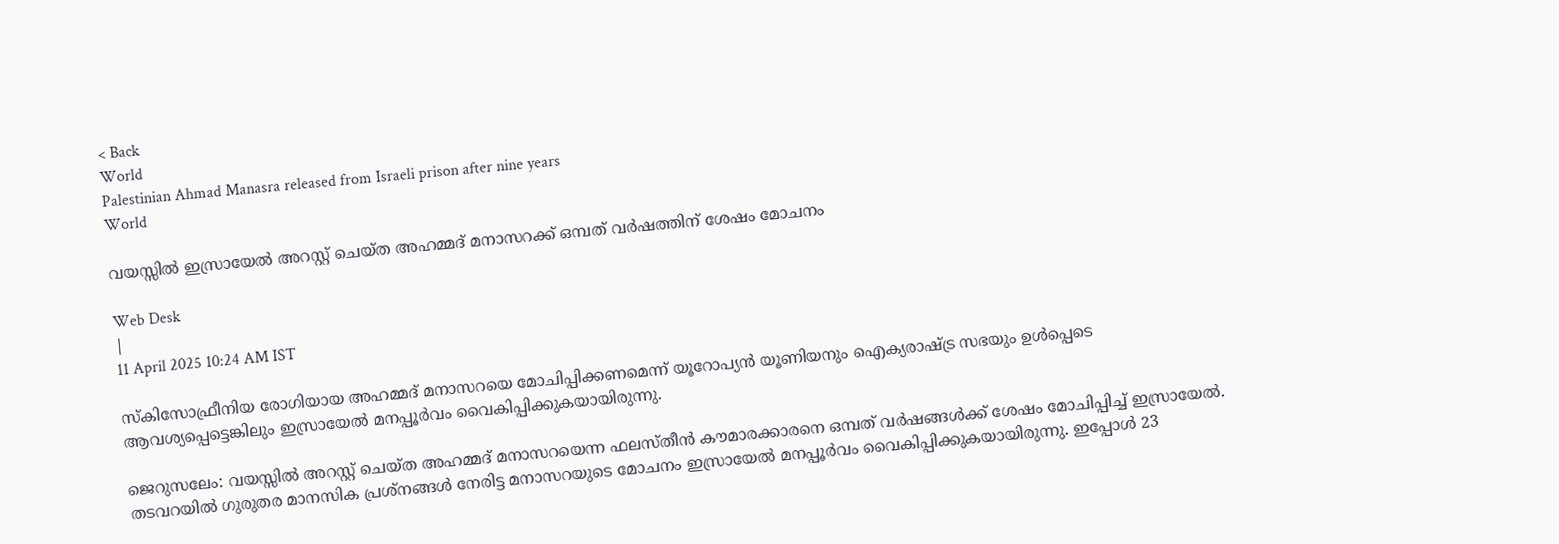< Back
World
Palestinian Ahmad Manasra released from Israeli prison after nine years
World

വയസ്സിൽ ഇസ്രായേൽ അറസ്റ്റ് ചെയ്ത അഹമ്മദ് മനാസറക്ക് ഒമ്പത് വർഷത്തിന് ശേഷം മോചനം

Web Desk
|
11 April 2025 10:24 AM IST

സ്കിസോഫ്രീനിയ രോഗിയായ അഹമ്മദ് മനാസറയെ മോചിപ്പിക്കണമെന്ന് യൂറോപ്യൻ യൂണിയനും ഐക്യരാഷ്ട്ര സഭയും ഉൾപ്പെടെ ആവശ്യപ്പെട്ടെങ്കിലും ഇസ്രായേൽ മനപ്പൂർവം വൈകിപ്പിക്കുകയായിരുന്നു.

ജെറുസലേം: വയസ്സിൽ അറസ്റ്റ് ചെയ്ത അഹമ്മദ് മനാസറയെന്ന ഫലസ്തീൻ കൗമാരക്കാരനെ ഒമ്പത് വർഷങ്ങൾക്ക് ശേഷം മോചിപ്പിച്ച് ഇസ്രായേൽ. തടവറയിൽ ഗുരുതര മാനസിക പ്രശ്‌നങ്ങൾ നേരിട്ട മനാസറയുടെ മോചനം ഇസ്രായേൽ മനപ്പൂർവം വൈകിപ്പിക്കുകയായിരുന്നു. ഇപ്പോൾ 23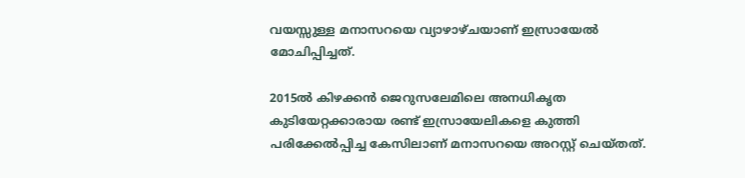വയസ്സുള്ള മനാസറയെ വ്യാഴാഴ്ചയാണ് ഇസ്രായേൽ മോചിപ്പിച്ചത്.

2015ൽ കിഴക്കൻ ജെറുസലേമിലെ അനധികൃത കുടിയേറ്റക്കാരായ രണ്ട് ഇസ്രായേലികളെ കുത്തി പരിക്കേൽപ്പിച്ച കേസിലാണ് മനാസറയെ അറസ്റ്റ് ചെയ്തത്.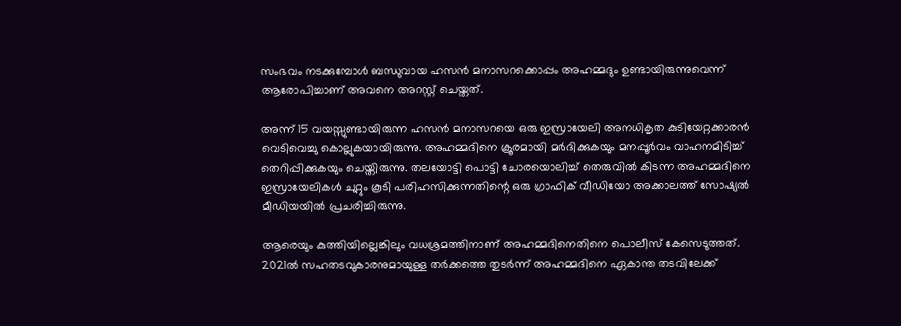സംഭവം നടക്കുമ്പോൾ ബന്ധുവായ ഹസൻ മനാസറക്കൊപ്പം അഹമ്മദും ഉണ്ടായിരുന്നുവെന്ന് ആരോപിച്ചാണ് അവനെ അറസ്റ്റ് ചെയ്തത്.

അന്ന് 15 വയസ്സുണ്ടായിരുന്ന ഹസൻ മനാസറയെ ഒരു ഇസ്രായേലി അനധികൃത കുടിയേറ്റക്കാരൻ വെടിവെച്ചു കൊല്ലുകയായിരുന്നു. അഹമ്മദിനെ ക്രൂരമായി മർദിക്കുകയും മനപ്പൂർവം വാഹനമിടിച്ച് തെറിപ്പിക്കുകയും ചെയ്തിരുന്നു. തലയോട്ടി പൊട്ടി ചോരയൊലിച്ച് തെരുവിൽ കിടന്ന അഹമ്മദിനെ ഇസ്രായേലികൾ ചുറ്റും കൂടി പരിഹസിക്കുന്നതിന്റെ ഒരു ഗ്രാഫിക് വീഡിയോ അക്കാലത്ത് സോഷ്യൽ മീഡിയയിൽ പ്രചരിച്ചിരുന്നു.

ആരെയും കുത്തിയില്ലെങ്കിലും വധശ്രമത്തിനാണ് അഹമ്മദിനെതിനെ പൊലീസ് കേസെടുത്തത്. 2021ൽ സഹതടവുകാരനുമായുള്ള തർക്കത്തെ തുടർന്ന് അഹമ്മദിനെ ഏകാന്ത തടവിലേക്ക്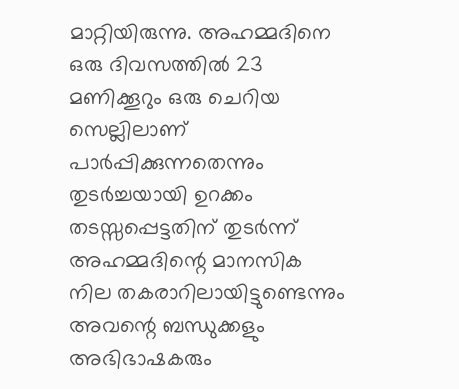മാറ്റിയിരുന്നു. അഹമ്മദിനെ ഒരു ദിവസത്തിൽ 23 മണിക്കൂറും ഒരു ചെറിയ സെല്ലിലാണ് പാർപ്പിക്കുന്നതെന്നും തുടർച്ചയായി ഉറക്കം തടസ്സപ്പെട്ടതിന് തുടർന്ന് അഹമ്മദിന്റെ മാനസിക നില തകരാറിലായിട്ടുണ്ടെന്നും അവന്റെ ബന്ധുക്കളും അഭിഭാഷകരും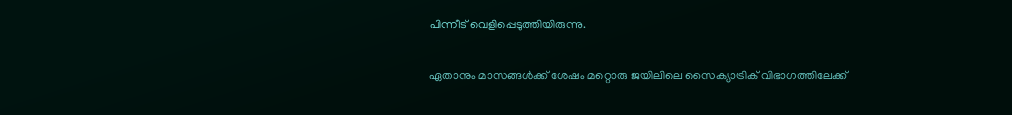പിന്നീട് വെളിപ്പെടുത്തിയിരുന്നു.

ഏതാനും മാസങ്ങൾക്ക് ശേഷം മറ്റൊരു ജയിലിലെ സൈക്യാട്രിക് വിഭാഗത്തിലേക്ക്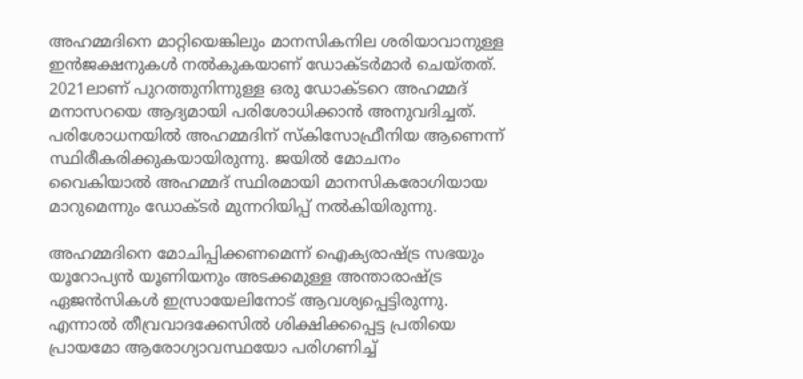അഹമ്മദിനെ മാറ്റിയെങ്കിലും മാനസികനില ശരിയാവാനുള്ള ഇൻജക്ഷനുകൾ നൽകുകയാണ് ഡോക്ടർമാർ ചെയ്തത്. 2021ലാണ് പുറത്തുനിന്നുള്ള ഒരു ഡോക്ടറെ അഹമ്മദ് മനാസറയെ ആദ്യമായി പരിശോധിക്കാൻ അനുവദിച്ചത്. പരിശോധനയിൽ അഹമ്മദിന് സ്‌കിസോഫ്രീനിയ ആണെന്ന് സ്ഥിരീകരിക്കുകയായിരുന്നു. ജയിൽ മോചനം വൈകിയാൽ അഹമ്മദ് സ്ഥിരമായി മാനസികരോഗിയായ മാറുമെന്നും ഡോക്ടർ മുന്നറിയിപ്പ് നൽകിയിരുന്നു.

അഹമ്മദിനെ മോചിപ്പിക്കണമെന്ന് ഐക്യരാഷ്ട്ര സഭയും യൂറോപ്യൻ യൂണിയനും അടക്കമുള്ള അന്താരാഷ്ട്ര ഏജൻസികൾ ഇസ്രായേലിനോട് ആവശ്യപ്പെട്ടിരുന്നു. എന്നാൽ തീവ്രവാദക്കേസിൽ ശിക്ഷിക്കപ്പെട്ട പ്രതിയെ പ്രായമോ ആരോഗ്യാവസ്ഥയോ പരിഗണിച്ച്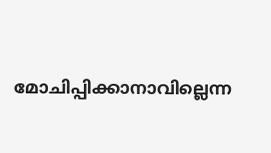മോചിപ്പിക്കാനാവില്ലെന്ന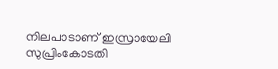നിലപാടാണ് ഇസ്രായേലി സുപ്രിംകോടതി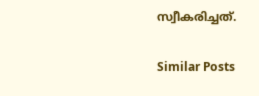സ്വീകരിച്ചത്.

Similar Posts